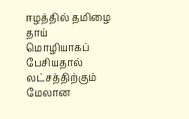ஈழத்தில் தமிழை தாய் மொழியாகப் பேசியதால் லட்சத்திற்கும் மேலான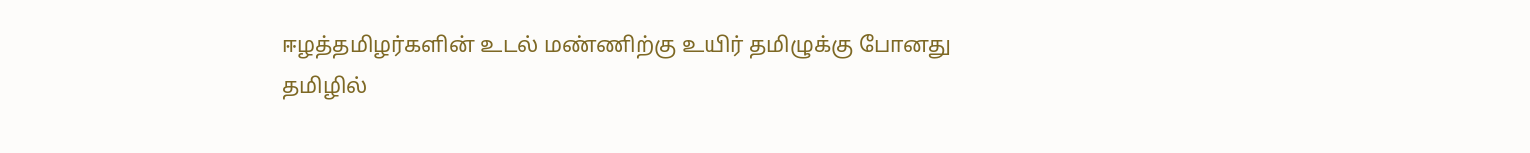ஈழத்தமிழர்களின் உடல் மண்ணிற்கு உயிர் தமிழுக்கு போனது
தமிழில்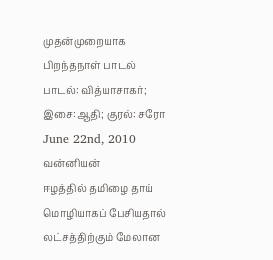முதன்முறையாக பிறந்தநாள் பாடல்
பாடல்: வித்யாசாகர்; இசை:ஆதி; குரல்: சரோ
June 22nd, 2010
வன்னியன்
ஈழத்தில் தமிழை தாய் மொழியாகப் பேசியதால் லட்சத்திற்கும் மேலான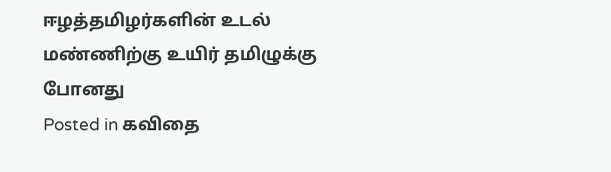ஈழத்தமிழர்களின் உடல் மண்ணிற்கு உயிர் தமிழுக்கு போனது
Posted in கவிதை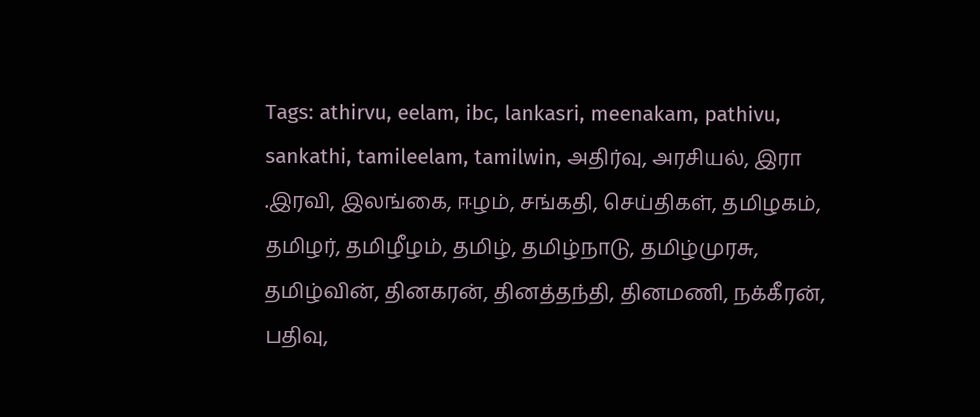Tags: athirvu, eelam, ibc, lankasri, meenakam, pathivu, sankathi, tamileelam, tamilwin, அதிர்வு, அரசியல், இரா .இரவி, இலங்கை, ஈழம், சங்கதி, செய்திகள், தமிழகம், தமிழர், தமிழீழம், தமிழ், தமிழ்நாடு, தமிழ்முரசு, தமிழ்வின், தினகரன், தினத்தந்தி, தினமணி, நக்கீரன், பதிவு,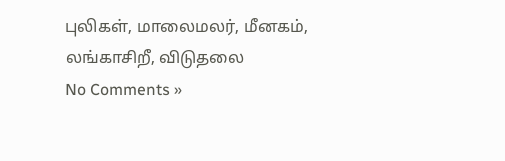புலிகள், மாலைமலர், மீனகம், லங்காசிறீ, விடுதலை
No Comments »